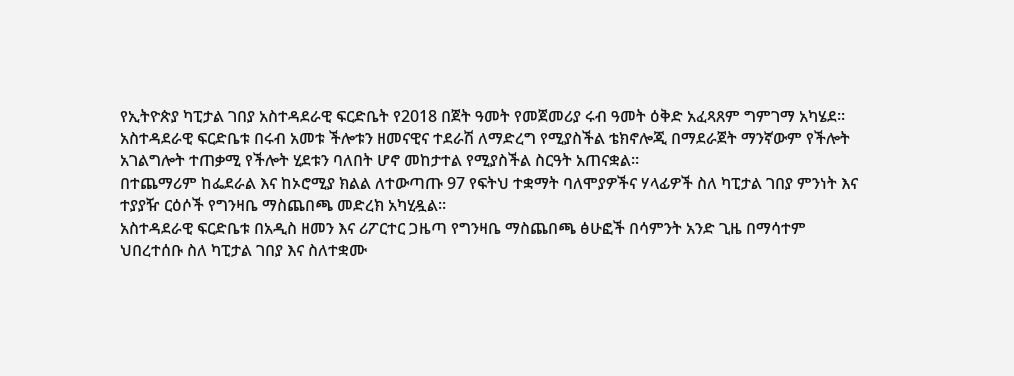የኢትዮጵያ ካፒታል ገበያ አስተዳደራዊ ፍርድቤት የ2018 በጀት ዓመት የመጀመሪያ ሩብ ዓመት ዕቅድ አፈጻጸም ግምገማ አካሄደ።
አስተዳደራዊ ፍርድቤቱ በሩብ አመቱ ችሎቱን ዘመናዊና ተደራሽ ለማድረግ የሚያስችል ቴክኖሎጂ በማደራጀት ማንኛውም የችሎት አገልግሎት ተጠቃሚ የችሎት ሂደቱን ባለበት ሆኖ መከታተል የሚያስችል ስርዓት አጠናቋል።
በተጨማሪም ከፌደራል እና ከኦሮሚያ ክልል ለተውጣጡ 97 የፍትህ ተቋማት ባለሞያዎችና ሃላፊዎች ስለ ካፒታል ገበያ ምንነት እና ተያያዥ ርዕሶች የግንዛቤ ማስጨበጫ መድረክ አካሂዷል።
አስተዳደራዊ ፍርድቤቱ በአዲስ ዘመን እና ሪፖርተር ጋዜጣ የግንዛቤ ማስጨበጫ ፅሁፎች በሳምንት አንድ ጊዜ በማሳተም ህበረተሰቡ ስለ ካፒታል ገበያ እና ስለተቋሙ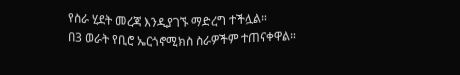የስራ ሂደት መረጃ እንዲያገኙ ማድረግ ተችሏል።
በ3 ወራት የቢሮ ኤርጎኖሚክስ ስራዎችም ተጠናቀዋል።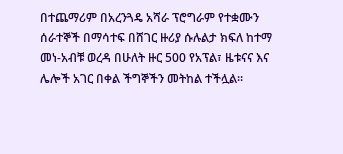በተጨማሪም በአረንጓዴ አሻራ ፕሮግራም የተቋሙን ሰራተኞች በማሳተፍ በሸገር ዙሪያ ሱሉልታ ክፍለ ከተማ መነ-አብቹ ወረዳ በሁለት ዙር 500 የአፕል፣ ዜቱናና እና ሌሎች አገር በቀል ችግኞችን መትከል ተችሏል።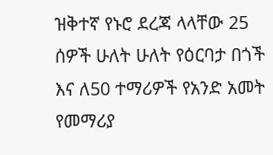ዝቅተኛ የኑሮ ደረጃ ላላቸው 25 ሰዎች ሁለት ሁለት የዕርባታ በጎች እና ለ50 ተማሪዎች የአንድ አመት የመማሪያ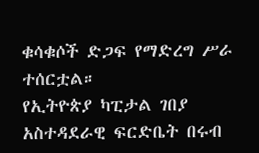ቁሳቁሶች ድጋፍ የማድረግ ሥራ ተሰርቷል።
የኢትዮጵያ ካፒታል ገበያ አስተዳደራዊ ፍርድቤት በሩብ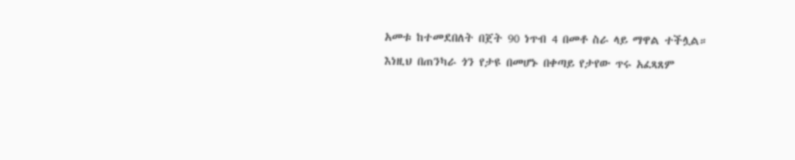አመቱ ከተመደበለት በጀት 90 ነጥብ 4 በመቶ ስራ ላይ ማዋል ተችሏል።
እነዚህ በጠንካራ ጎን የታዩ በመሆኑ በቀጣይ የታየው ጥሩ አፈጻጸም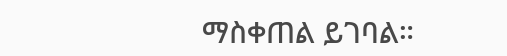ማስቀጠል ይገባል።